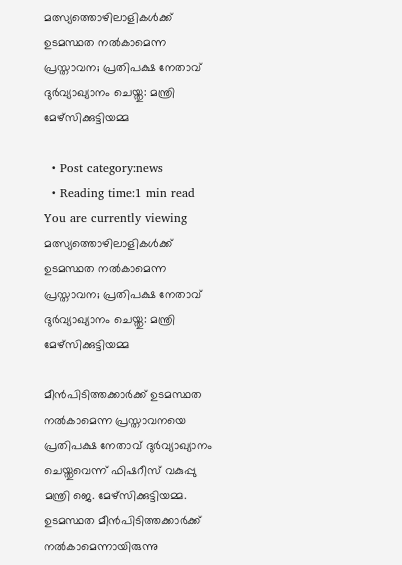മത്സ്യത്തൊഴിലാളികൾക്ക് ഉടമസ്ഥത നല്‍കാമെന്ന പ്രസ്താവന; പ്രതിപക്ഷ നേതാവ് ദുര്‍വ്യാഖ്യാനം ചെയ്തു: മന്ത്രി മേഴ്‌സിക്കുട്ടിയമ്മ

  • Post category:news
  • Reading time:1 min read
You are currently viewing മത്സ്യത്തൊഴിലാളികൾക്ക് ഉടമസ്ഥത നല്‍കാമെന്ന പ്രസ്താവന; പ്രതിപക്ഷ നേതാവ് ദുര്‍വ്യാഖ്യാനം ചെയ്തു: മന്ത്രി മേഴ്‌സിക്കുട്ടിയമ്മ

മീന്‍പിടിത്തക്കാര്‍ക്ക് ഉടമസ്ഥത നല്‍കാമെന്ന പ്രസ്താവനയെ പ്രതിപക്ഷ നേതാവ് ദുര്‍വ്യാഖ്യാനം ചെയ്തുവെന്ന് ഫിഷറീസ് വകുപ്പു മന്ത്രി ജെ. മേഴ്‌സിക്കുട്ടിയമ്മ. ഉടമസ്ഥത മീന്‍പിടിത്തക്കാര്‍ക്ക് നല്‍കാമെന്നായിരുന്നു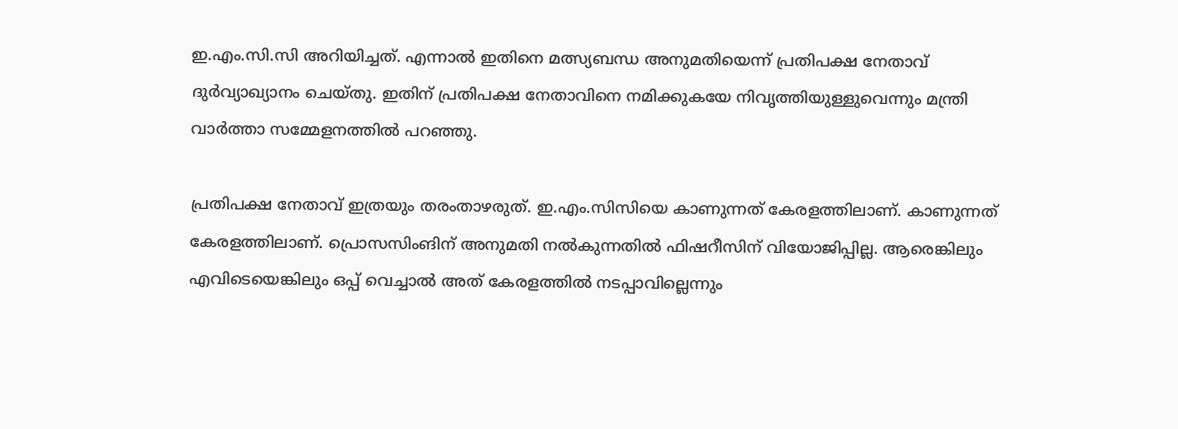ഇ.എം.സി.സി അറിയിച്ചത്. എന്നാല്‍ ഇതിനെ മത്സ്യബന്ധ അനുമതിയെന്ന് പ്രതിപക്ഷ നേതാവ് ദുര്‍വ്യാഖ്യാനം ചെയ്തു. ഇതിന് പ്രതിപക്ഷ നേതാവിനെ നമിക്കുകയേ നിവൃത്തിയുള്ളുവെന്നും മന്ത്രി വാര്‍ത്താ സമ്മേളനത്തില്‍ പറഞ്ഞു.

പ്രതിപക്ഷ നേതാവ് ഇത്രയും തരംതാഴരുത്. ഇ.എം.സിസിയെ കാണുന്നത് കേരളത്തിലാണ്. കാണുന്നത് കേരളത്തിലാണ്. പ്രൊസസിംങിന് അനുമതി നല്‍കുന്നതില്‍ ഫിഷറീസിന് വിയോജിപ്പില്ല. ആരെങ്കിലും എവിടെയെങ്കിലും ഒപ്പ് വെച്ചാല്‍ അത് കേരളത്തില്‍ നടപ്പാവില്ലെന്നും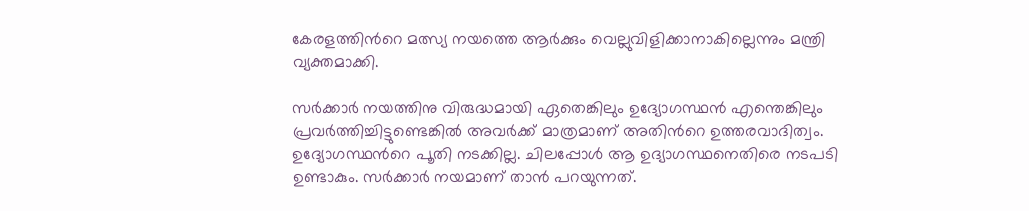കേരളത്തിന്‍റെ മത്സ്യ നയത്തെ ആര്‍ക്കും വെല്ലുവിളിക്കാനാകില്ലെന്നും മന്ത്രി വ്യക്തമാക്കി.

സര്‍ക്കാര്‍ നയത്തിനു വിരുദ്ധമായി ഏതെങ്കിലും ഉദ്യോഗസ്ഥന്‍ എന്തെങ്കിലും പ്രവര്‍ത്തിച്ചിട്ടുണ്ടെങ്കില്‍ അവര്‍ക്ക് മാത്രമാണ് അതിന്‍റെ ഉത്തരവാദിത്വം. ഉദ്യോഗസ്ഥന്‍റെ പൂതി നടക്കില്ല. ചിലപ്പോള്‍ ആ ഉദ്യാഗസ്ഥനെതിരെ നടപടി ഉണ്ടാകും. സര്‍ക്കാര്‍ നയമാണ് താന്‍ പറയുന്നത്.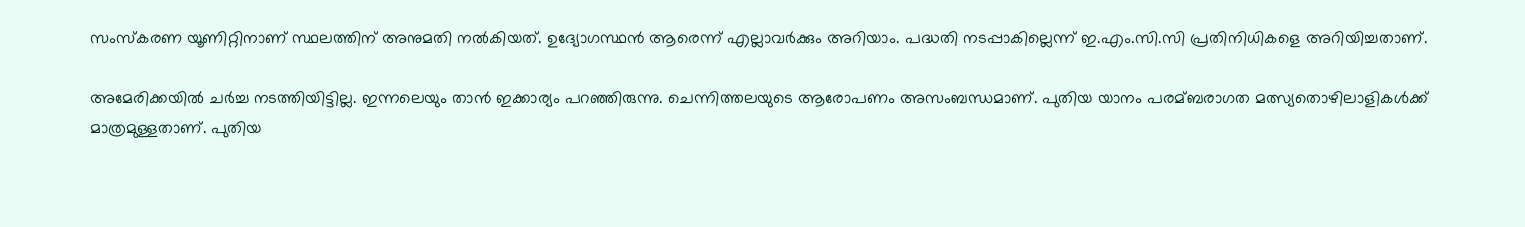സംസ്‌കരണ യൂണിറ്റിനാണ് സ്ഥലത്തിന് അനുമതി നല്‍കിയത്. ഉദ്യോഗസ്ഥന്‍ ആരെന്ന് എല്ലാവര്‍ക്കും അറിയാം. പദ്ധതി നടപ്പാകില്ലെന്ന് ഇ.എം.സി.സി പ്രതിനിധികളെ അറിയിച്ചതാണ്.

അമേരിക്കയില്‍ ചര്‍ച്ച നടത്തിയിട്ടില്ല. ഇന്നലെയും താന്‍ ഇക്കാര്യം പറഞ്ഞിരുന്നു. ചെന്നിത്തലയുടെ ആരോപണം അസംബന്ധമാണ്. പുതിയ യാനം പരമ്ബരാഗത മത്സ്യതൊഴിലാളികള്‍ക്ക് മാത്രമുള്ളതാണ്. പുതിയ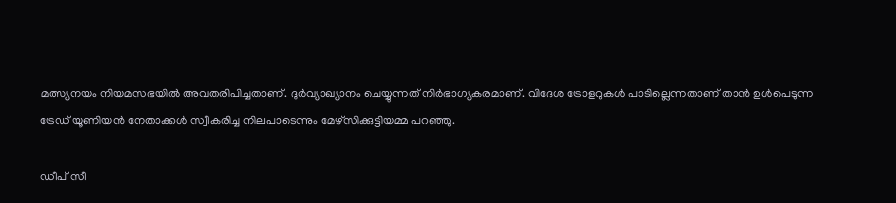മത്സ്യനയം നിയമസഭയില്‍ അവതരിപിച്ചതാണ്. ദുര്‍വ്യാഖ്യാനം ചെയ്യുന്നത് നിര്‍ഭാഗ്യകരമാണ്. വിദേശ ട്രോളറുകള്‍ പാടില്ലെന്നതാണ് താന്‍ ഉള്‍പെടുന്ന ട്രേഡ് യൂണിയന്‍ നേതാക്കള്‍ സ്വീകരിച്ച നിലപാടെന്നും മേഴ്‌സിക്കുട്ടിയമ്മ പറഞ്ഞു.

ഡീപ് സീ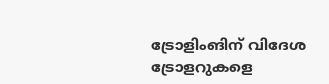ട്രോളിംങിന് വിദേശ ട്രോളറുകളെ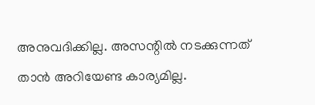അനുവദിക്കില്ല. അസന്റില്‍ നടക്കുന്നത് താന്‍ അറിയേണ്ട കാര്യമില്ല.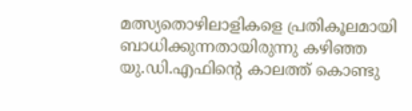മത്സ്യതൊഴിലാളികളെ പ്രതികൂലമായി ബാധിക്കുന്നതായിരുന്നു കഴിഞ്ഞ യു.ഡി.എഫിന്‍റെ കാലത്ത് കൊണ്ടു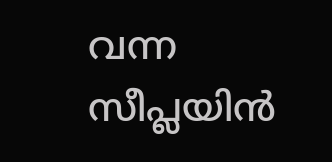വന്ന സീപ്ലയിന്‍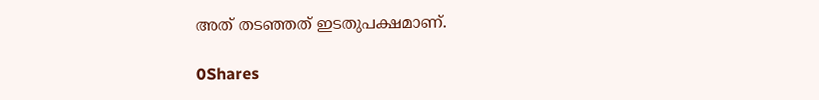അത് തടഞ്ഞത് ഇടതുപക്ഷമാണ്.

0Shares